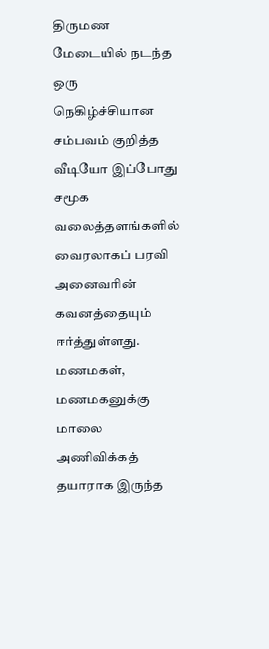திருமண மேடையில் நடந்த ஒரு நெகிழ்ச்சியான சம்பவம் குறித்த வீடியோ இப்போது சமூக வலைத்தளங்களில் வைரலாகப் பரவி அனைவரின் கவனத்தையும் ஈர்த்துள்ளது. மணமகள், மணமகனுக்கு மாலை அணிவிக்கத் தயாராக இருந்த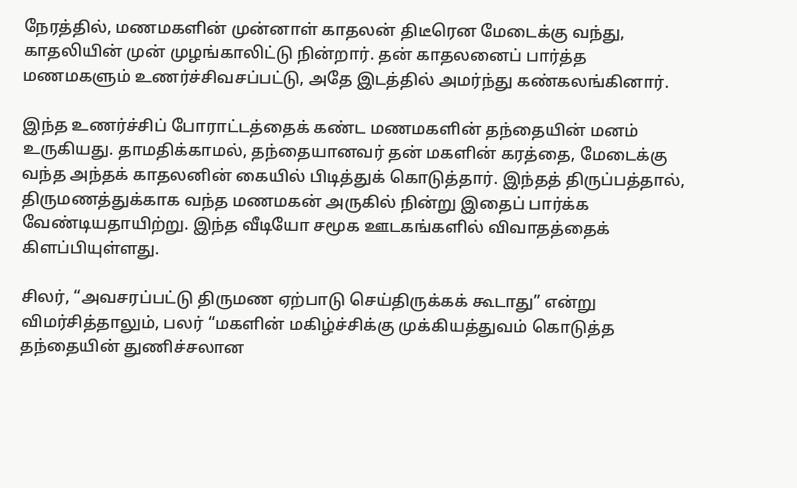நேரத்தில், மணமகளின் முன்னாள் காதலன் திடீரென மேடைக்கு வந்து, காதலியின் முன் முழங்காலிட்டு நின்றார். தன் காதலனைப் பார்த்த மணமகளும் உணர்ச்சிவசப்பட்டு, அதே இடத்தில் அமர்ந்து கண்கலங்கினார்.

இந்த உணர்ச்சிப் போராட்டத்தைக் கண்ட மணமகளின் தந்தையின் மனம் உருகியது. தாமதிக்காமல், தந்தையானவர் தன் மகளின் கரத்தை, மேடைக்கு வந்த அந்தக் காதலனின் கையில் பிடித்துக் கொடுத்தார். இந்தத் திருப்பத்தால், திருமணத்துக்காக வந்த மணமகன் அருகில் நின்று இதைப் பார்க்க வேண்டியதாயிற்று. இந்த வீடியோ சமூக ஊடகங்களில் விவாதத்தைக் கிளப்பியுள்ளது.

சிலர், “அவசரப்பட்டு திருமண ஏற்பாடு செய்திருக்கக் கூடாது” என்று விமர்சித்தாலும், பலர் “மகளின் மகிழ்ச்சிக்கு முக்கியத்துவம் கொடுத்த தந்தையின் துணிச்சலான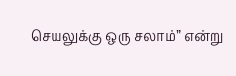செயலுக்கு ஒரு சலாம்” என்று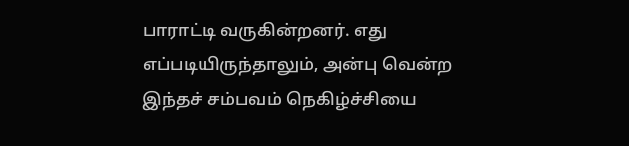பாராட்டி வருகின்றனர். எது எப்படியிருந்தாலும், அன்பு வென்ற இந்தச் சம்பவம் நெகிழ்ச்சியை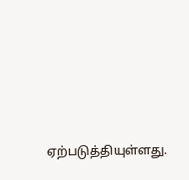ஏற்படுத்தியுள்ளது.